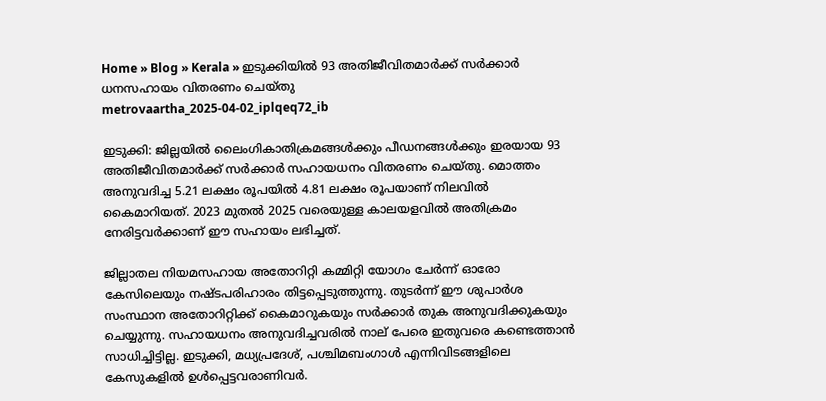Home » Blog » Kerala » ഇടുക്കിയിൽ 93 അതിജീവിതമാർക്ക് സർക്കാർ ധനസഹായം വിതരണം ചെയ്തു
metrovaartha_2025-04-02_iplqeq72_ib

ഇടുക്കി: ജില്ലയിൽ ലൈംഗികാതിക്രമങ്ങൾക്കും പീഡനങ്ങൾക്കും ഇരയായ 93 അതിജീവിതമാർക്ക് സർക്കാർ സഹായധനം വിതരണം ചെയ്തു. മൊത്തം അനുവദിച്ച 5.21 ലക്ഷം രൂപയിൽ 4.81 ലക്ഷം രൂപയാണ് നിലവിൽ കൈമാറിയത്. 2023 മുതൽ 2025 വരെയുള്ള കാലയളവിൽ അതിക്രമം നേരിട്ടവർക്കാണ് ഈ സഹായം ലഭിച്ചത്.

ജില്ലാതല നിയമസഹായ അതോറിറ്റി കമ്മിറ്റി യോഗം ചേർന്ന് ഓരോ കേസിലെയും നഷ്ടപരിഹാരം തിട്ടപ്പെടുത്തുന്നു. തുടർന്ന് ഈ ശുപാർശ സംസ്ഥാന അതോറിറ്റിക്ക് കൈമാറുകയും സർക്കാർ തുക അനുവദിക്കുകയും ചെയ്യുന്നു. സഹായധനം അനുവദിച്ചവരിൽ നാല് പേരെ ഇതുവരെ കണ്ടെത്താൻ സാധിച്ചിട്ടില്ല. ഇടുക്കി, മധ്യപ്രദേശ്, പശ്ചിമബംഗാൾ എന്നിവിടങ്ങളിലെ കേസുകളിൽ ഉൾപ്പെട്ടവരാണിവർ.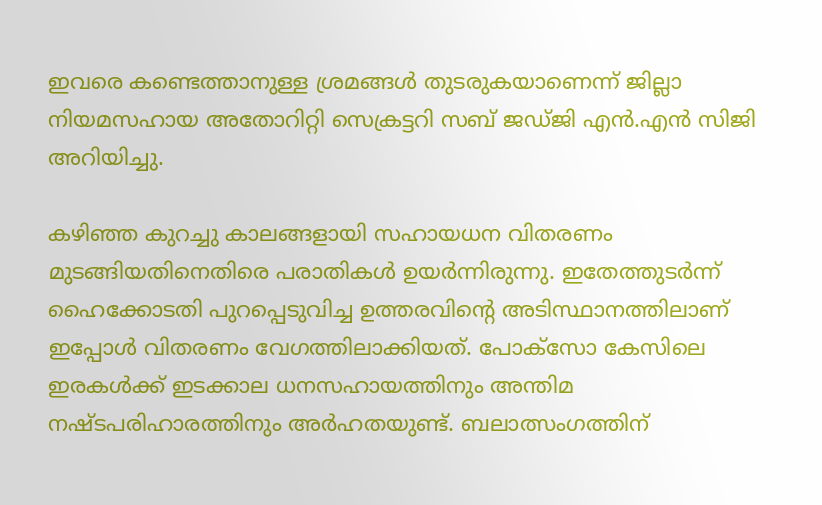ഇവരെ കണ്ടെത്താനുള്ള ശ്രമങ്ങൾ തുടരുകയാണെന്ന് ജില്ലാ നിയമസഹായ അതോറിറ്റി സെക്രട്ടറി സബ് ജഡ്ജി എൻ.എൻ സിജി അറിയിച്ചു.

കഴിഞ്ഞ കുറച്ചു കാലങ്ങളായി സഹായധന വിതരണം മുടങ്ങിയതിനെതിരെ പരാതികൾ ഉയർന്നിരുന്നു. ഇതേത്തുടർന്ന് ഹൈക്കോടതി പുറപ്പെടുവിച്ച ഉത്തരവിൻ്റെ അടിസ്ഥാനത്തിലാണ് ഇപ്പോൾ വിതരണം വേഗത്തിലാക്കിയത്. പോക്‌സോ കേസിലെ ഇരകൾക്ക് ഇടക്കാല ധനസഹായത്തിനും അന്തിമ നഷ്ടപരിഹാരത്തിനും അർഹതയുണ്ട്. ബലാത്സംഗത്തിന്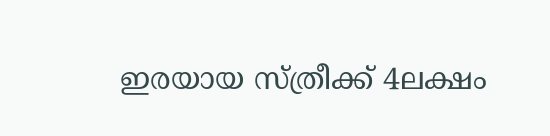ഇരയായ സ്ത്രീക്ക് 4ലക്ഷം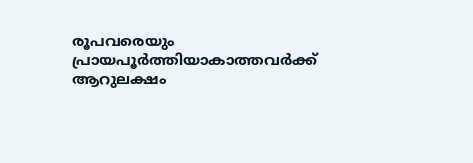രൂപവരെയും പ്രായപൂർത്തിയാകാത്തവർക്ക് ആറുലക്ഷം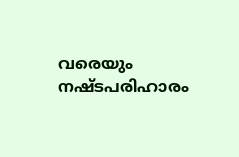വരെയും നഷ്ടപരിഹാരം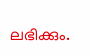ലഭിക്കും.